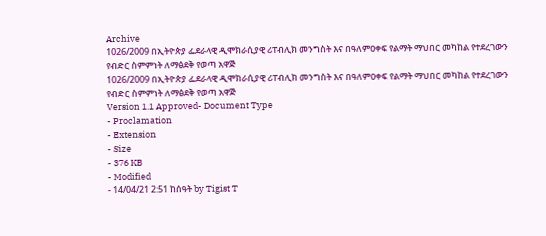Archive
1026/2009 በኢትዮጵያ ፌደራላዊ ዲሞክራሲያዊ ሪፐብሊክ መንግስት እና በዓለምዐቀፍ የልማት ማህበር መካከል የተደረገውን የብድር ስምምነት ለማፅደቅ የወጣ አዋጅ
1026/2009 በኢትዮጵያ ፌደራላዊ ዲሞክራሲያዊ ሪፐብሊክ መንግስት እና በዓለምዐቀፍ የልማት ማህበር መካከል የተደረገውን የብድር ስምምነት ለማፅደቅ የወጣ አዋጅ
Version 1.1 Approved- Document Type
- Proclamation
- Extension
- Size
- 376 KB
- Modified
- 14/04/21 2:51 ከሰዓት by Tigist T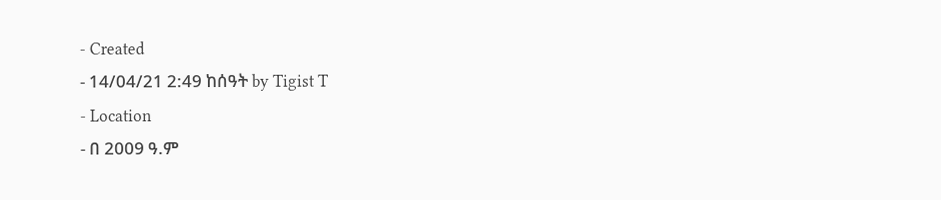- Created
- 14/04/21 2:49 ከሰዓት by Tigist T
- Location
- በ 2009 ዓ.ም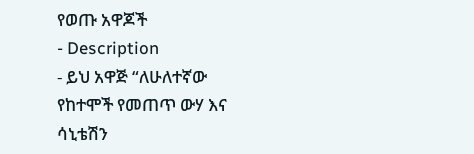የወጡ አዋጆች
- Description
- ይህ አዋጅ “ለሁለተኛው የከተሞች የመጠጥ ውሃ እና ሳኒቴሽን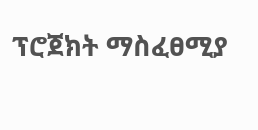ፕሮጀክት ማስፈፀሚያ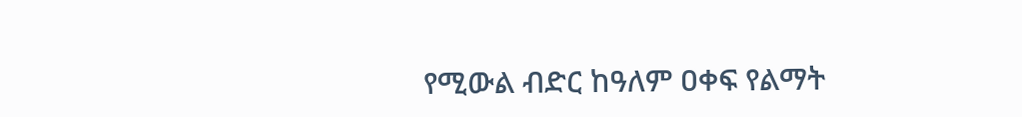የሚውል ብድር ከዓለም ዐቀፍ የልማት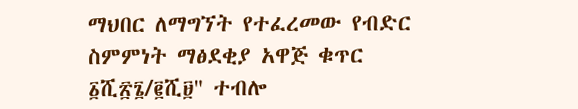ማህበር ለማግኘት የተፈረመው የብድር ስምምነት ማፅደቂያ አዋጅ ቁጥር ፩ሺ፳፮/፪ሺ፱" ተብሎ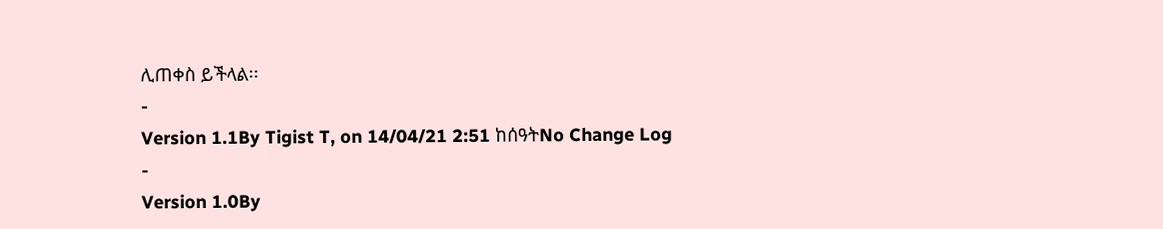ሊጠቀስ ይችላል፡፡
-
Version 1.1By Tigist T, on 14/04/21 2:51 ከሰዓትNo Change Log
-
Version 1.0By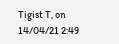Tigist T, on 14/04/21 2:49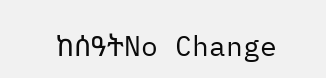ከሰዓትNo Change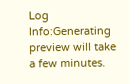Log
Info:Generating preview will take a few minutes.